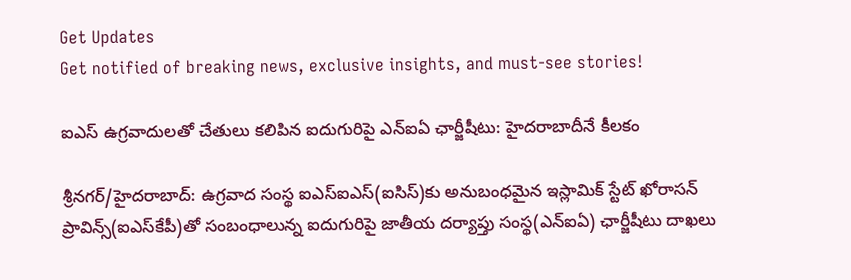Get Updates
Get notified of breaking news, exclusive insights, and must-see stories!

ఐఎస్ ఉగ్రవాదులతో చేతులు కలిపిన ఐదుగురిపై ఎన్ఐఏ ఛార్జీషీటు: హైదరాబాదీనే కీలకం

శ్రీనగర్/హైదరాబాద్: ఉగ్రవాద సంస్థ ఐఎస్ఐఎస్(ఐసిస్)కు అనుబంధమైన ఇస్లామిక్ స్టేట్ ఖోరాసన్ ప్రావిన్స్(ఐఎస్‌కేపీ)తో సంబంధాలున్న ఐదుగురిపై జాతీయ దర్యాప్తు సంస్థ(ఎన్ఐఏ) ఛార్జీషీటు దాఖలు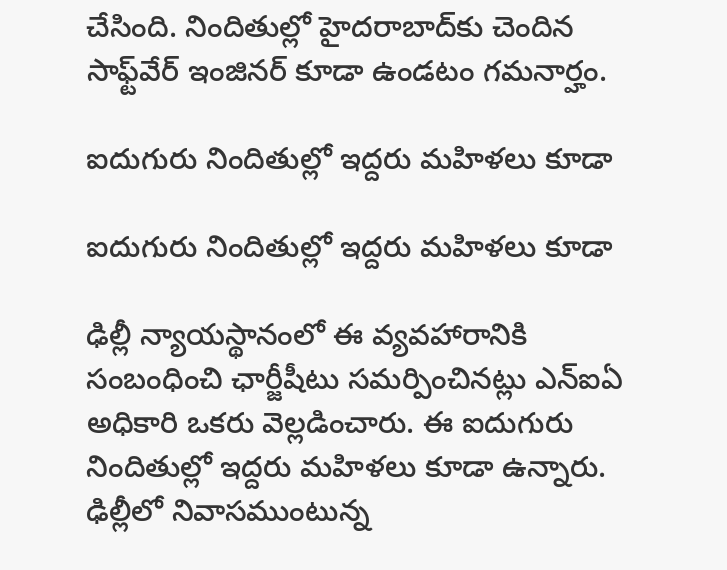చేసింది. నిందితుల్లో హైదరాబాద్‌కు చెందిన సాఫ్ట్‌వేర్ ఇంజినర్ కూడా ఉండటం గమనార్హం.

ఐదుగురు నిందితుల్లో ఇద్దరు మహిళలు కూడా

ఐదుగురు నిందితుల్లో ఇద్దరు మహిళలు కూడా

ఢిల్లీ న్యాయస్థానంలో ఈ వ్యవహారానికి సంబంధించి ఛార్జీషీటు సమర్పించినట్లు ఎన్ఐఏ అధికారి ఒకరు వెల్లడించారు. ఈ ఐదుగురు నిందితుల్లో ఇద్దరు మహిళలు కూడా ఉన్నారు. ఢిల్లీలో నివాసముంటున్న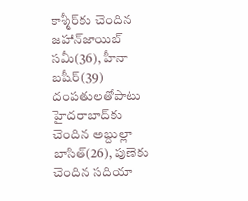కాశ్మీర్‌కు చెందిన జహాన్‌జాయిబ్ సమీ(36), హీనా బషీర్(39) దంపతులతోపాటు హైదరాబాద్‌కు చెందిన అబ్దుల్లా బాసిత్(26), పుణెకు చెందిన సదియా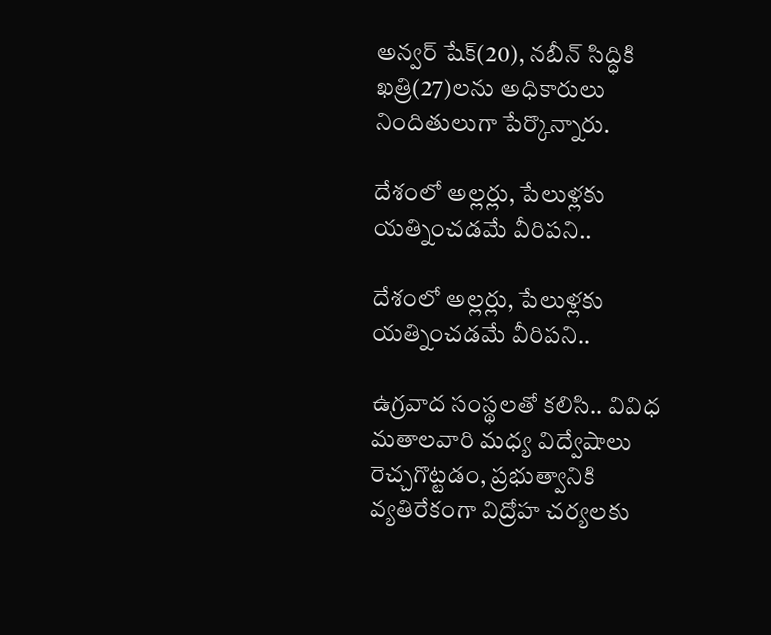అన్వర్ షేక్(20), నబీన్ సిద్ధికి ఖత్రి(27)లను అధికారులు నిందితులుగా పేర్కొన్నారు.

దేశంలో అల్లర్లు, పేలుళ్లకు యత్నించడమే వీరిపని..

దేశంలో అల్లర్లు, పేలుళ్లకు యత్నించడమే వీరిపని..

ఉగ్రవాద సంస్థలతో కలిసి.. వివిధ మతాలవారి మధ్య విద్వేషాలు రెచ్చగొట్టడం, ప్రభుత్వానికి వ్యతిరేకంగా విద్రోహ చర్యలకు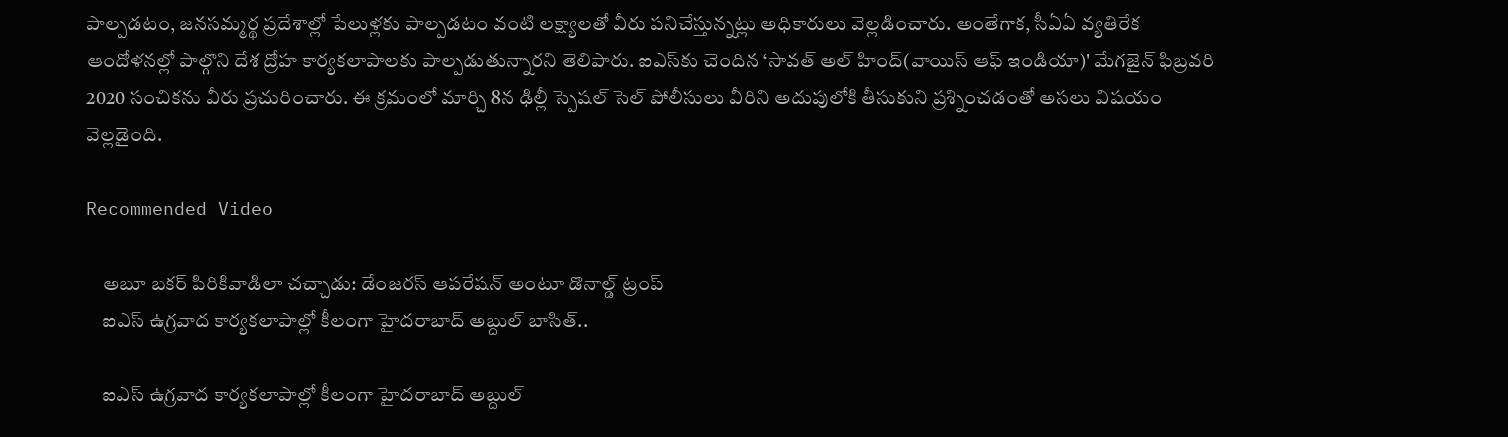పాల్పడటం, జనసమ్మర్థ ప్రదేశాల్లో పేలుళ్లకు పాల్పడటం వంటి లక్ష్యాలతో వీరు పనిచేస్తున్నట్లు అధికారులు వెల్లడించారు. అంతేగాక, సీఏఏ వ్యతిరేక ఆందోళనల్లో పాల్గొని దేశ ద్రోహ కార్యకలాపాలకు పాల్పడుతున్నారని తెలిపారు. ఐఎస్‌కు చెందిన ‘సావత్ అల్ హింద్(వాయిస్ ఆఫ్ ఇండియా)' మేగజైన్ ఫిబ్రవరి 2020 సంచికను వీరు ప్రచురించారు. ఈ క్రమంలో మార్చి 8న ఢిల్లీ స్పెషల్ సెల్ పోలీసులు వీరిని అదుపులోకి తీసుకుని ప్రశ్నించడంతో అసలు విషయం వెల్లడైంది.

Recommended Video

    అబూ బకర్ పిరికివాడిలా చచ్చాడు: డేంజరస్ ఆపరేషన్ అంటూ డొనాల్డ్ ట్రంప్
    ఐఎస్ ఉగ్రవాద కార్యకలాపాల్లో కీలంగా హైదరాబాద్ అబ్దుల్ బాసిత్..

    ఐఎస్ ఉగ్రవాద కార్యకలాపాల్లో కీలంగా హైదరాబాద్ అబ్దుల్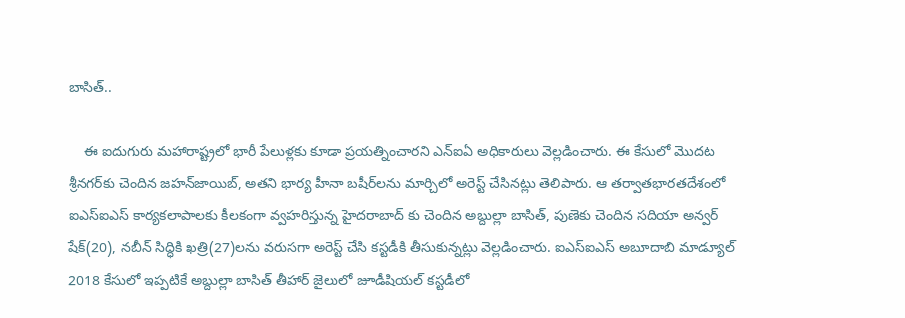బాసిత్..

    ఈ ఐదుగురు మహారాష్ట్రలో భారీ పేలుళ్లకు కూడా ప్రయత్నించారని ఎన్ఐఏ అధికారులు వెల్లడించారు. ఈ కేసులో మొదట శ్రీనగర్‌కు చెందిన జహన్‌జాయిబ్, అతని భార్య హీనా బషీర్‌లను మార్చిలో అరెస్ట్ చేసినట్లు తెలిపారు. ఆ తర్వాతభారతదేశంలో ఐఎస్ఐఎస్ కార్యకలాపాలకు కీలకంగా వ్వహరిస్తున్న హైదరాబాద్ కు చెందిన అబ్దుల్లా బాసిత్, పుణెకు చెందిన సదియా అన్వర్ షేక్(20), నబీన్ సిద్ధికి ఖత్రి(27)లను వరుసగా అరెస్ట్ చేసి కస్టడీకి తీసుకున్నట్లు వెల్లడించారు. ఐఎస్ఐఎస్ అబూదాబి మాడ్యూల్ 2018 కేసులో ఇప్పటికే అబ్దుల్లా బాసిత్ తీహార్ జైలులో జూడీషియల్ కస్టడీలో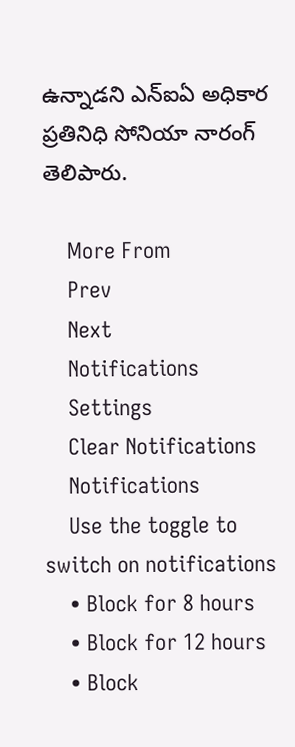ఉన్నాడని ఎన్ఐఏ అధికార ప్రతినిధి సోనియా నారంగ్ తెలిపారు.

    More From
    Prev
    Next
    Notifications
    Settings
    Clear Notifications
    Notifications
    Use the toggle to switch on notifications
    • Block for 8 hours
    • Block for 12 hours
    • Block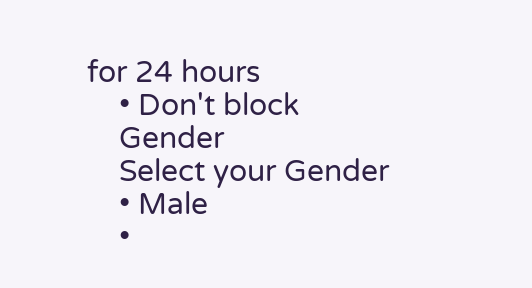for 24 hours
    • Don't block
    Gender
    Select your Gender
    • Male
    •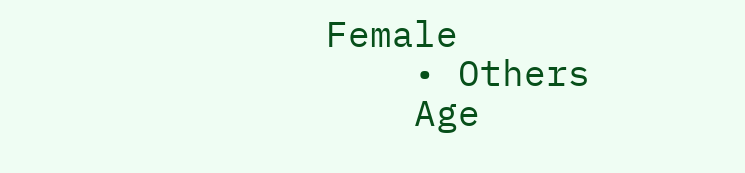Female
    • Others
    Age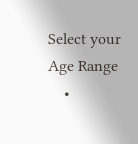Select your Age Range
    •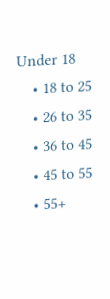Under 18
    • 18 to 25
    • 26 to 35
    • 36 to 45
    • 45 to 55
    • 55+